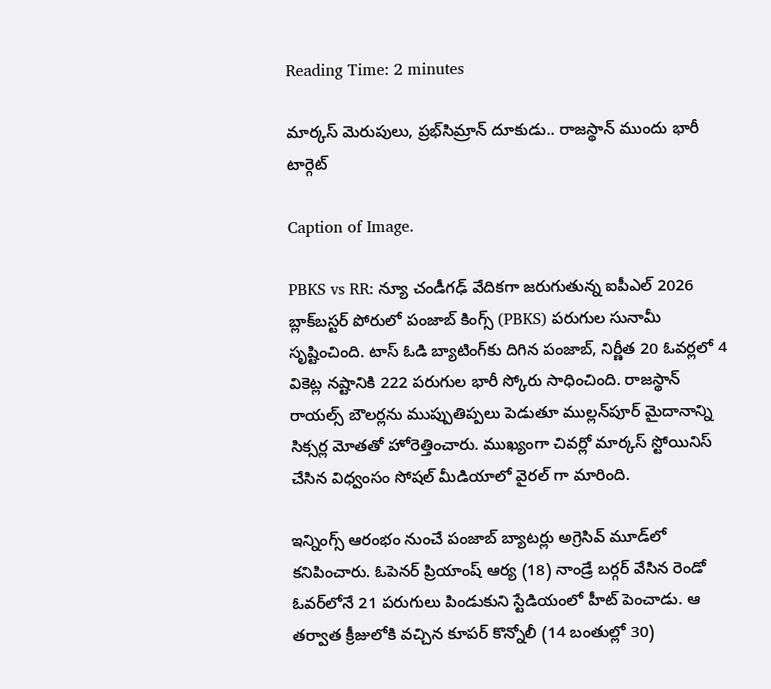Reading Time: 2 minutes

మార్కస్ మెరుపులు, ప్రభ్‌సిమ్రాన్ దూకుడు.. రాజస్థాన్ ముందు భారీ టార్గెట్

Caption of Image.

PBKS vs RR: న్యూ చండీగఢ్ వేదికగా జరుగుతున్న ఐపీఎల్ 2026 బ్లాక్‌బస్టర్ పోరులో పంజాబ్ కింగ్స్ (PBKS) పరుగుల సునామీ సృష్టించింది. టాస్ ఓడి బ్యాటింగ్‌కు దిగిన పంజాబ్, నిర్ణీత 20 ఓవర్లలో 4 వికెట్ల నష్టానికి 222 పరుగుల భారీ స్కోరు సాధించింది. రాజస్థాన్ రాయల్స్ బౌలర్లను ముప్పుతిప్పలు పెడుతూ ముల్లన్‌పూర్ మైదానాన్ని సిక్సర్ల మోతతో హోరెత్తించారు. ముఖ్యంగా చివర్లో మార్కస్ స్టోయినిస్ చేసిన విధ్వంసం సోషల్ మీడియాలో వైరల్ గా మారింది.

ఇన్నింగ్స్ ఆరంభం నుంచే పంజాబ్ బ్యాటర్లు అగ్రెసివ్ మూడ్‌లో కనిపించారు. ఓపెనర్ ప్రియాంష్ ఆర్య (18) నాండ్రే బర్గర్ వేసిన రెండో ఓవర్‌లోనే 21 పరుగులు పిండుకుని స్టేడియంలో హీట్ పెంచాడు. ఆ తర్వాత క్రీజులోకి వచ్చిన కూపర్ కొన్నోలీ (14 బంతుల్లో 30)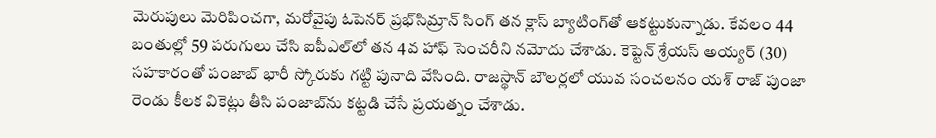మెరుపులు మెరిపించగా, మరోవైపు ఓపెనర్ ప్రభ్‌సిమ్రాన్ సింగ్ తన క్లాస్ బ్యాటింగ్‌తో ఆకట్టుకున్నాడు. కేవలం 44 బంతుల్లో 59 పరుగులు చేసి ఐపీఎల్‌లో తన 4వ హాఫ్ సెంచరీని నమోదు చేశాడు. కెప్టెన్ శ్రేయస్ అయ్యర్ (30) సహకారంతో పంజాబ్ భారీ స్కోరుకు గట్టి పునాది వేసింది. రాజస్థాన్ బౌలర్లలో యువ సంచలనం యశ్ రాజ్ పుంజా రెండు కీలక వికెట్లు తీసి పంజాబ్‌ను కట్టడి చేసే ప్రయత్నం చేశాడు.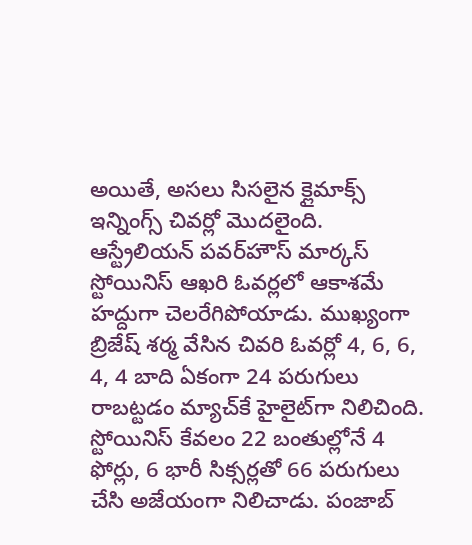అయితే, అసలు సిసలైన క్లైమాక్స్ ఇన్నింగ్స్ చివర్లో మొదలైంది. ఆస్ట్రేలియన్ పవర్‌హౌస్ మార్కస్ స్టోయినిస్ ఆఖరి ఓవర్లలో ఆకాశమే హద్దుగా చెలరేగిపోయాడు. ముఖ్యంగా బ్రిజేష్ శర్మ వేసిన చివరి ఓవర్లో 4, 6, 6, 4, 4 బాది ఏకంగా 24 పరుగులు రాబట్టడం మ్యాచ్‌కే హైలైట్‌గా నిలిచింది. స్టోయినిస్ కేవలం 22 బంతుల్లోనే 4 ఫోర్లు, 6 భారీ సిక్సర్లతో 66 పరుగులు చేసి అజేయంగా నిలిచాడు. పంజాబ్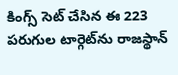కింగ్స్ సెట్ చేసిన ఈ 223 పరుగుల టార్గెట్‌ను రాజస్థాన్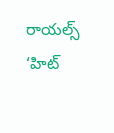రాయల్స్ ‘హిట్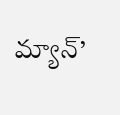మ్యాన్’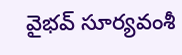వైభవ్ సూర్యవంశీ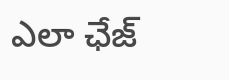ఎలా ఛేజ్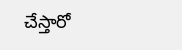చేస్తారో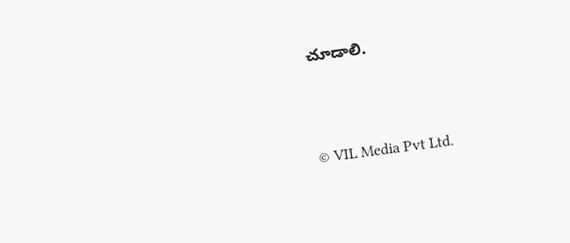చూడాలి.



© VIL Media Pvt Ltd.